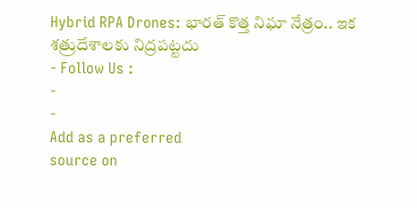Hybrid RPA Drones: భారత్ కొత్త నిఘా నేత్రం.. ఇక శత్రుదేశాలకు నిద్రపట్టదు
- Follow Us :
-
-
Add as a preferred
source on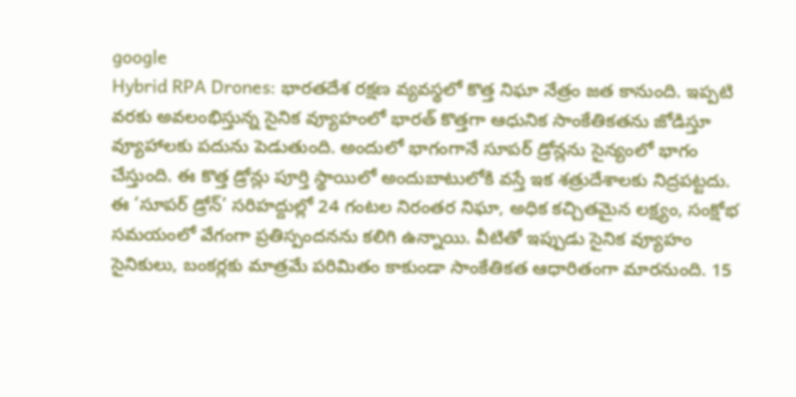google
Hybrid RPA Drones: భారతదేశ రక్షణ వ్యవస్థలో కొత్త నిఘా నేత్రం జత కానుంది. ఇప్పటి వరకు అవలంభిస్తున్న సైనిక వ్యూహంలో భారత్ కొత్తగా ఆధునిక సాంకేతికతను జోడిస్తూ వ్యూహాలకు పదును పెడుతుంది. అందులో భాగంగానే సూపర్ డ్రోన్లను సైన్యంలో భాగం చేస్తుంది. ఈ కొత్త డ్రోన్లు పూర్తి స్థాయిలో అందుబాటులోకి వస్తే ఇక శత్రుదేశాలకు నిద్రపట్టదు. ఈ ‘సూపర్ డ్రోన్’ సరిహద్దుల్లో 24 గంటల నిరంతర నిఘా, అధిక కచ్చితమైన లక్ష్యం, సంక్షోభ సమయంలో వేగంగా ప్రతిస్పందనను కలిగి ఉన్నాయి. వీటితో ఇప్పుడు సైనిక వ్యూహం సైనికులు, బంకర్లకు మాత్రమే పరిమితం కాకుండా సాంకేతికత ఆధారితంగా మారనుంది. 15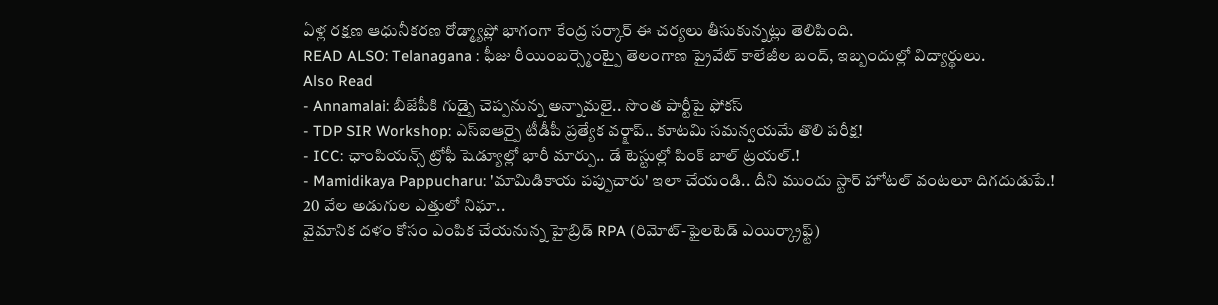ఏళ్ల రక్షణ ఆధునీకరణ రోడ్మ్యాప్లో భాగంగా కేంద్ర సర్కార్ ఈ చర్యలు తీసుకున్నట్లు తెలిపింది.
READ ALSO: Telanagana : ఫీజు రీయింబర్స్మెంట్పై తెలంగాణ ప్రైవేట్ కాలేజీల బంద్, ఇబ్బందుల్లో విద్యార్థులు.
Also Read
- Annamalai: బీజేపీకి గుడ్బై చెప్పనున్న అన్నామలై.. సొంత పార్టీపై ఫోకస్
- TDP SIR Workshop: ఎస్ఐఆర్పై టీడీపీ ప్రత్యేక వర్క్షాప్.. కూటమి సమన్వయమే తొలి పరీక్ష!
- ICC: ఛాంపియన్స్ ట్రోఫీ షెడ్యూల్లో భారీ మార్పు.. డే టెస్టుల్లో పింక్ బాల్ ట్రయల్.!
- Mamidikaya Pappucharu: 'మామిడికాయ పప్పుచారు' ఇలా చేయండి.. దీని ముందు స్టార్ హోటల్ వంటలూ దిగదుడుపే.!
20 వేల అడుగుల ఎత్తులో నిఘా..
వైమానిక దళం కోసం ఎంపిక చేయనున్న హైబ్రిడ్ RPA (రిమోట్-ఫైలటెడ్ ఎయిర్క్రాఫ్ట్)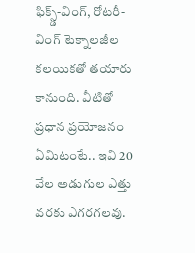ఫిక్స్డ్-వింగ్, రోటరీ-వింగ్ టెక్నాలజీల కలయికతో తయారు కానుంది. వీటితో ప్రధాన ప్రయోజనం ఏమిటంటే.. ఇవి 20 వేల అడుగుల ఎత్తు వరకు ఎగరగలవు.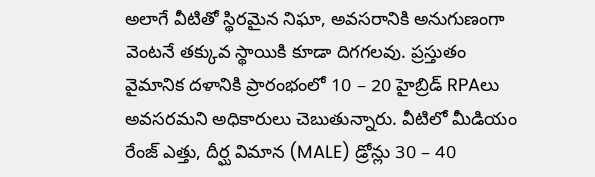అలాగే వీటితో స్థిరమైన నిఘా, అవసరానికి అనుగుణంగా వెంటనే తక్కువ స్థాయికి కూడా దిగగలవు. ప్రస్తుతం వైమానిక దళానికి ప్రారంభంలో 10 – 20 హైబ్రిడ్ RPAలు అవసరమని అధికారులు చెబుతున్నారు. వీటిలో మీడియం రేంజ్ ఎత్తు, దీర్ఘ విమాన (MALE) డ్రోన్లు 30 – 40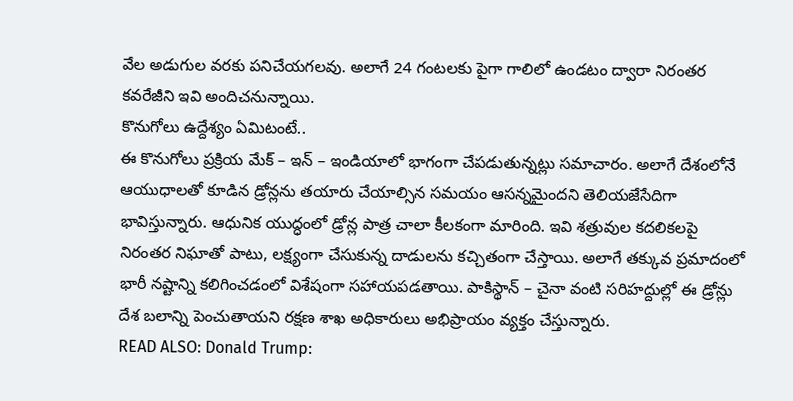వేల అడుగుల వరకు పనిచేయగలవు. అలాగే 24 గంటలకు పైగా గాలిలో ఉండటం ద్వారా నిరంతర కవరేజీని ఇవి అందిచనున్నాయి.
కొనుగోలు ఉద్దేశ్యం ఏమిటంటే..
ఈ కొనుగోలు ప్రక్రియ మేక్ – ఇన్ – ఇండియాలో భాగంగా చేపడుతున్నట్లు సమాచారం. అలాగే దేశంలోనే ఆయుధాలతో కూడిన డ్రోన్లను తయారు చేయాల్సిన సమయం ఆసన్నమైందని తెలియజేసేదిగా భావిస్తున్నారు. ఆధునిక యుద్ధంలో డ్రోన్ల పాత్ర చాలా కీలకంగా మారింది. ఇవి శత్రువుల కదలికలపై నిరంతర నిఘాతో పాటు, లక్ష్యంగా చేసుకున్న దాడులను కచ్చితంగా చేస్తాయి. అలాగే తక్కువ ప్రమాదంలో భారీ నష్టాన్ని కలిగించడంలో విశేషంగా సహాయపడతాయి. పాకిస్థాన్ – చైనా వంటి సరిహద్దుల్లో ఈ డ్రోన్లు దేశ బలాన్ని పెంచుతాయని రక్షణ శాఖ అధికారులు అభిప్రాయం వ్యక్తం చేస్తున్నారు.
READ ALSO: Donald Trump: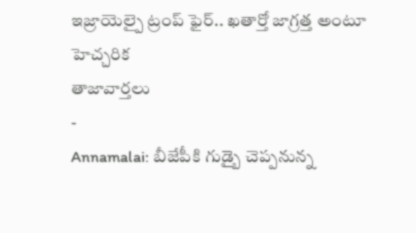ఇజ్రాయెల్పై ట్రంప్ ఫైర్.. ఖతార్తో జాగ్రత్త అంటూ హెచ్చరిక
తాజావార్తలు
-
Annamalai: బీజేపీకి గుడ్బై చెప్పనున్న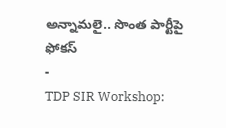అన్నామలై.. సొంత పార్టీపై ఫోకస్
-
TDP SIR Workshop: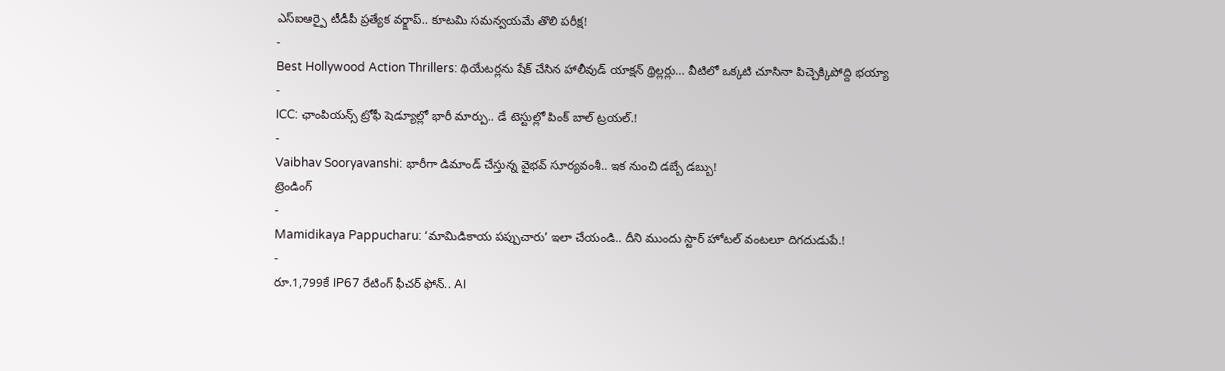ఎస్ఐఆర్పై టీడీపీ ప్రత్యేక వర్క్షాప్.. కూటమి సమన్వయమే తొలి పరీక్ష!
-
Best Hollywood Action Thrillers: థియేటర్లను షేక్ చేసిన హాలీవుడ్ యాక్షన్ థ్రిల్లర్లు… వీటిలో ఒక్కటి చూసినా పిచ్చెక్కిపోద్ది భయ్యా
-
ICC: ఛాంపియన్స్ ట్రోఫీ షెడ్యూల్లో భారీ మార్పు.. డే టెస్టుల్లో పింక్ బాల్ ట్రయల్.!
-
Vaibhav Sooryavanshi: భారీగా డిమాండ్ చేస్తున్న వైభవ్ సూర్యవంశీ.. ఇక నుంచి డబ్బే డబ్బు!
ట్రెండింగ్
-
Mamidikaya Pappucharu: ‘మామిడికాయ పప్పుచారు’ ఇలా చేయండి.. దీని ముందు స్టార్ హోటల్ వంటలూ దిగదుడుపే.!
-
రూ.1,799కే IP67 రేటింగ్ ఫీచర్ ఫోన్.. AI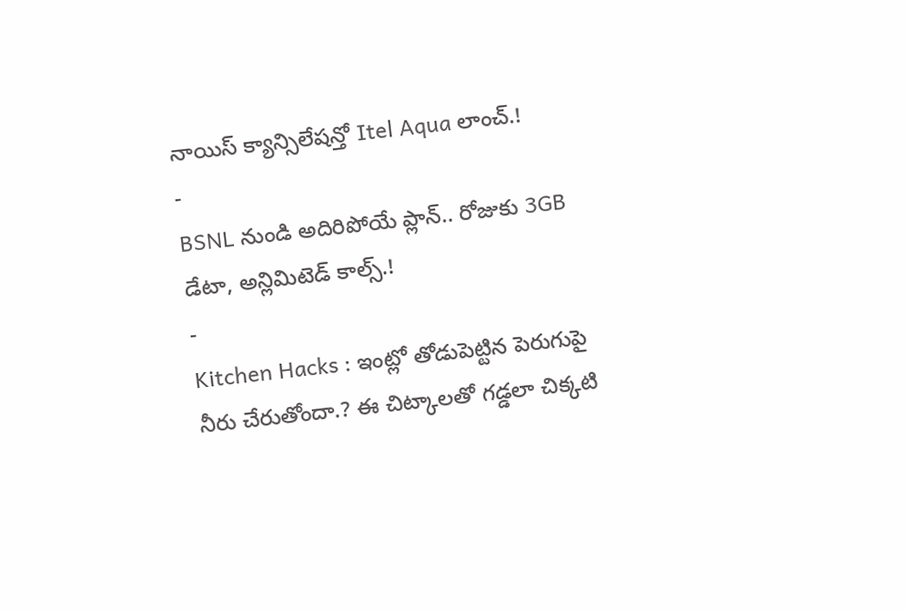నాయిస్ క్యాన్సిలేషన్తో Itel Aqua లాంచ్.!
-
BSNL నుండి అదిరిపోయే ప్లాన్.. రోజుకు 3GB డేటా, అన్లిమిటెడ్ కాల్స్.!
-
Kitchen Hacks : ఇంట్లో తోడుపెట్టిన పెరుగుపై నీరు చేరుతోందా.? ఈ చిట్కాలతో గడ్డలా చిక్కటి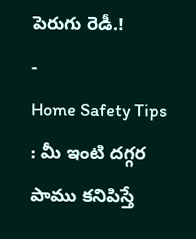పెరుగు రెడీ.!
-
Home Safety Tips : మీ ఇంటి దగ్గర పాము కనిపిస్తే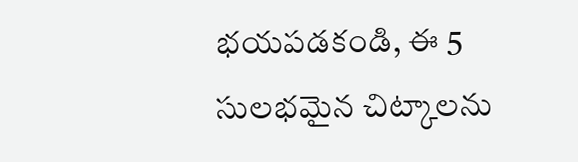భయపడకండి, ఈ 5 సులభమైన చిట్కాలను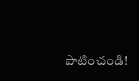పాటించండి!